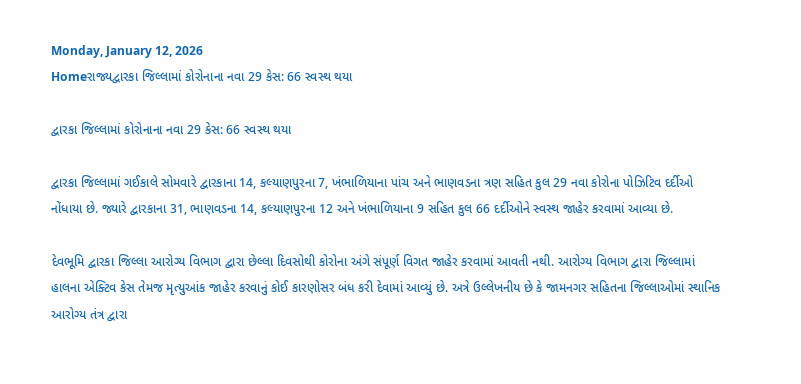Monday, January 12, 2026
Homeરાજ્યદ્વારકા જિલ્લામાં કોરોનાના નવા 29 કેસ: 66 સ્વસ્થ થયા

દ્વારકા જિલ્લામાં કોરોનાના નવા 29 કેસ: 66 સ્વસ્થ થયા

દ્વારકા જિલ્લામાં ગઈકાલે સોમવારે દ્વારકાના 14, કલ્યાણપુરના 7, ખંભાળિયાના પાંચ અને ભાણવડના ત્રણ સહિત કુલ 29 નવા કોરોના પોઝિટિવ દર્દીઓ નોંધાયા છે. જ્યારે દ્વારકાના 31, ભાણવડના 14, કલ્યાણપુરના 12 અને ખંભાળિયાના 9 સહિત કુલ 66 દર્દીઓને સ્વસ્થ જાહેર કરવામાં આવ્યા છે.

દેવભૂમિ દ્વારકા જિલ્લા આરોગ્ય વિભાગ દ્વારા છેલ્લા દિવસોથી કોરોના અંગે સંપૂર્ણ વિગત જાહેર કરવામાં આવતી નથી. આરોગ્ય વિભાગ દ્વારા જિલ્લામાં હાલના એક્ટિવ કેસ તેમજ મૃત્યુઆંક જાહેર કરવાનું કોઈ કારણોસર બંધ કરી દેવામાં આવ્યું છે. અત્રે ઉલ્લેખનીય છે કે જામનગર સહિતના જિલ્લાઓમાં સ્થાનિક આરોગ્ય તંત્ર દ્વારા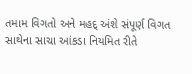તમામ વિગતો અને મહદ્ અંશે સંપૂર્ણ વિગત સાથેના સાચા આંકડા નિયમિત રીતે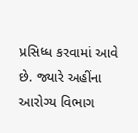પ્રસિધ્ધ કરવામાં આવે છે. જ્યારે અહીંના આરોગ્ય વિભાગ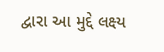દ્વારા આ મુદ્દે લક્ષ્ય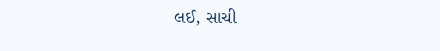લઈ, સાચી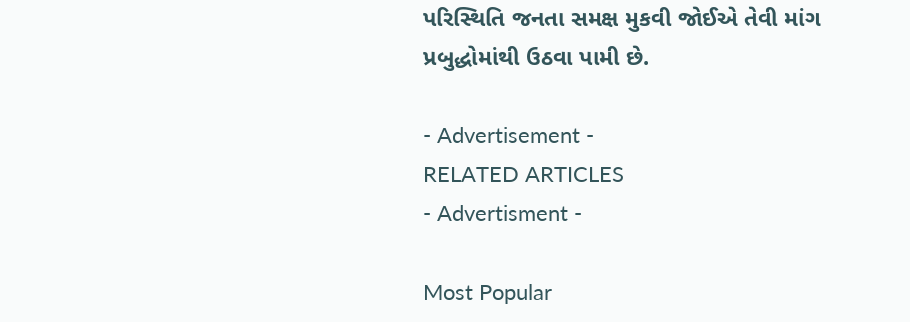પરિસ્થિતિ જનતા સમક્ષ મુકવી જોઈએ તેવી માંગ પ્રબુદ્ધોમાંથી ઉઠવા પામી છે.

- Advertisement -
RELATED ARTICLES
- Advertisment -

Most Popular